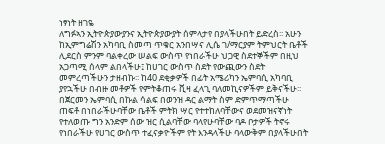ነፃነት ዘገዬ
ለግፉኣን ኢትዮጵያውያንና ኢትዮጵያውያት ሰምላታየ በያላችሁበት ይድረስ፡፡ አሁን ከኢምግሬሽን አካባቢ ስመጣ ጥቁር አንበሣና ሊሴ ገ/ማርያም ትምህርት ቤቶች ሊደርስ ምንም ባልቀረው ሠልፍ ውስጥ የነበራችሁ ህጋዊ ስደተኞችም በዚህ አጋጣሚ ሰላም ልበላችሁ፤ ከሀገር ውስጥ ስደት የውጪውን ስደት መምረጣችሁን ታዘብኩ፡፡ ከ40 ደቂቃዎች በፊት አሜሪካን ኤምባሲ አካባቢ ያየኋችሁ በብዙ መቶዎች የምትቆጠሩ ቪዛ ፈላጊ ባለመኪናዎችም ይቅናችሁ፡፡ በጀርመን ኤምባሲ በኩል ሳልፍ በወንዝ ዳር ልማት ስም ድምጥማጣችሁ ጠፍቶ በነበራችሁባቸው ቤቶች ምትክ ሣር የተተከለባቸውና ወደመዝናኛነት የተለወጡ ግን አንድም ሰው ዝር ሲልባቸው ባላየሁባቸው ባዶ ቦታዎች ትኖሩ የነበራችሁ የሀገር ውስጥ ተፈናቃዮችም የት እንዳላችሁ ባላውቅም በያላችሁበት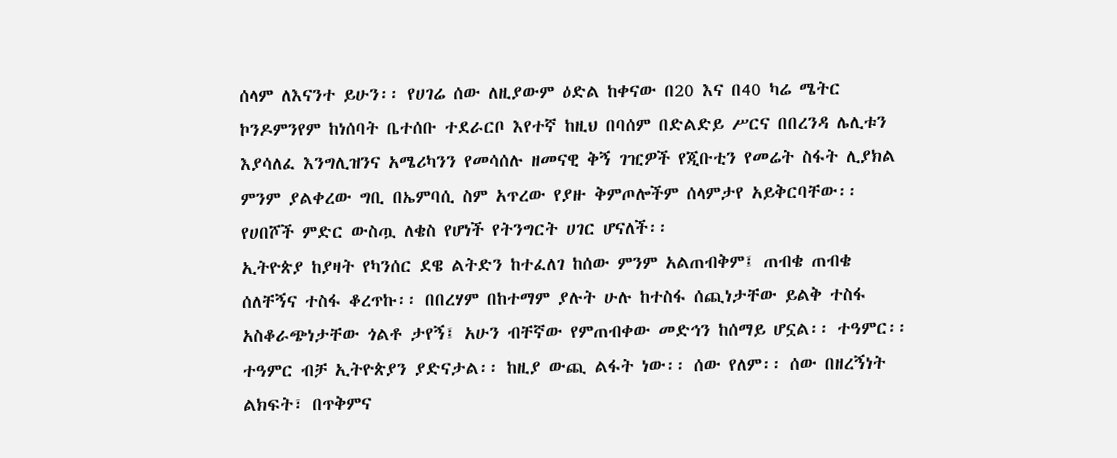ሰላም ለእናንተ ይሁን፡፡ የሀገሬ ሰው ለዚያውም ዕድል ከቀናው በ20 እና በ40 ካሬ ሜትር ኮንዶምንየም ከነሰባት ቤተሰቡ ተደራርቦ እየተኛ ከዚህ በባሰም በድልድይ ሥርና በበረንዳ ሌሊቱን እያሳለፈ እንግሊዝንና አሜሪካንን የመሳሰሉ ዘመናዊ ቅኝ ገዢዎች የጂቡቲን የመሬት ስፋት ሊያክል ምንም ያልቀረው ግቢ በኤምባሲ ስም አጥረው የያዙ ቅምጦሎችም ሰላምታየ አይቅርባቸው፡፡ የሀበሾች ምድር ውስጧ ለቄስ የሆነች የትንግርት ሀገር ሆናለች፡፡
ኢትዮጵያ ከያዛት የካንሰር ደዌ ልትድን ከተፈለገ ከሰው ምንም አልጠብቅም፤ ጠብቄ ጠብቄ ሰለቸኝና ተስፋ ቆረጥኩ፡፡ በበረሃም በከተማም ያሉት ሁሉ ከተስፋ ሰጪነታቸው ይልቅ ተስፋ አስቆራጭነታቸው ጎልቶ ታየኝ፤ አሁን ብቸኛው የምጠብቀው መድኅን ከሰማይ ሆኗል፡፡ ተዓምር፡፡ ተዓምር ብቻ ኢትዮጵያን ያድናታል፡፡ ከዚያ ውጪ ልፋት ነው፡፡ ሰው የለም፡፡ ሰው በዘረኝነት ልክፍት፣ በጥቅምና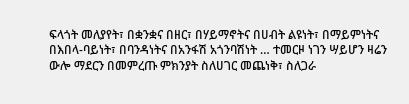ፍላጎት መለያየት፣ በቋንቋና በዘር፣ በሃይማኖትና በሀብት ልዩነት፣ በማይምነትና በእበላ-ባይነት፣ በባንዳነትና በአንፋሽ አጎንባሽነት … ተመርዞ ነገን ሣይሆን ዛሬን ውሎ ማደርን በመምረጡ ምክንያት ስለሀገር መጨነቅ፣ ስለጋራ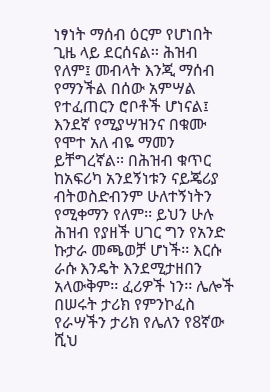ነፃነት ማሰብ ዕርም የሆነበት ጊዜ ላይ ደርሰናል፡፡ ሕዝብ የለም፤ መብላት እንጂ ማሰብ የማንችል በሰው አምሣል የተፈጠርን ሮቦቶች ሆነናል፤ እንደኛ የሚያሣዝንና በቁሙ የሞተ አለ ብዬ ማመን ይቸግረኛል፡፡ በሕዝብ ቁጥር ከአፍሪካ አንደኝነቱን ናይጄሪያ ብትወስድብንም ሁለተኝነትን የሚቀማን የለም፡፡ ይህን ሁሉ ሕዝብ የያዘች ሀገር ግን የአንድ ኩታራ መጫወቻ ሆነች፡፡ እርሱ ራሱ እንዴት እንደሚታዘበን አላውቅም፡፡ ፈሪዎች ነን፡፡ ሌሎች በሠሩት ታሪክ የምንኮፈስ የራሣችን ታሪክ የሌለን የ8ኛው ሺህ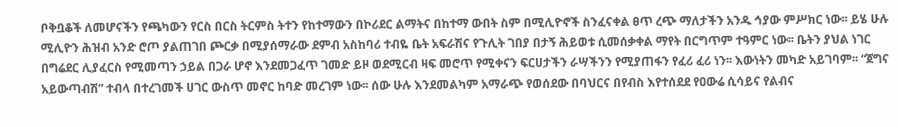ቦቅቧቆች ለመሆናችን የጫካውን የርስ በርስ ትርምስ ትተን የከተማውን በኮሪደር ልማትና በከተማ ውበት ስም በሚሊዮኖች ስንፈናቀል ፀጥ ረጭ ማለታችን አንዱ ኅያው ምሥክር ነው፡፡ ይሄ ሁሉ ሚሊዮን ሕዝብ አንድ ሮጦ ያልጠገበ ጮርቃ በሚያሰማራው ደምብ አስከባሪ ተብዬ ቤት አፍራሽና የጉሊት ገበያ በታኝ ሕይወቱ ሲመሰቃቀል ማየት በርግጥም ተዓምር ነው፡፡ ቤትን ያህል ነገር በግሬደር ሊያፈርስ የሚመጣን ኃይል በጋራ ሆኖ እንደመጋፈጥ ገመድ ይዞ ወደሚርብ ዛፍ መሮጥ የሚቀናን ፍርሀታችን ራሣችንን የሚያጠፋን የፈሪ ፈሪ ነን፡፡ እውነትን መካድ አይገባም፡፡ “ጀግና አይውጣብሽ” ተብላ በተረገመች ሀገር ውስጥ መኖር ከባድ መረገም ነው፡፡ ሰው ሁሉ እንደመልካም አማራጭ የወሰደው በባህርና በየብስ እየተሰደደ የዐውሬ ሲሳይና የልብና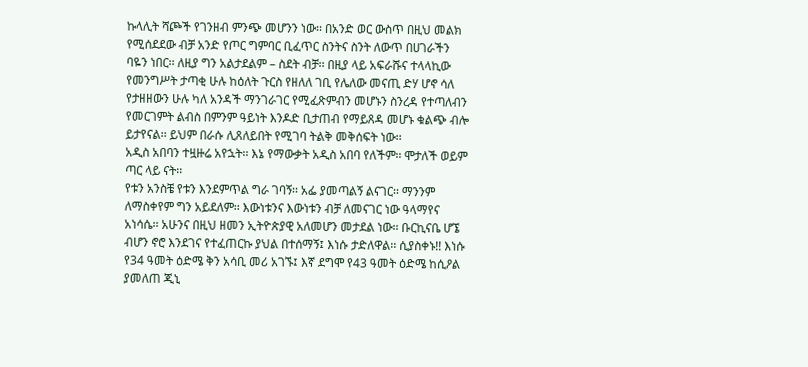ኩላሊት ሻጮች የገንዘብ ምንጭ መሆንን ነው፡፡ በአንድ ወር ውስጥ በዚህ መልክ የሚሰደደው ብቻ አንድ የጦር ግምባር ቢፈጥር ስንትና ስንት ለውጥ በሀገራችን ባዬን ነበር፡፡ ለዚያ ግን አልታደልም – ስደት ብቻ፡፡ በዚያ ላይ አፍራሹና ተላላኪው የመንግሥት ታጣቂ ሁሉ ከዕለት ጉርስ የዘለለ ገቢ የሌለው መናጢ ድሃ ሆኖ ሳለ የታዘዘውን ሁሉ ካለ አንዳች ማንገራገር የሚፈጽምብን መሆኑን ስንረዳ የተጣለብን የመርገምት ልብስ በምንም ዓይነት እንዶድ ቢታጠብ የማይጸዳ መሆኑ ቁልጭ ብሎ ይታየናል፡፡ ይህም በራሱ ሊጸለይበት የሚገባ ትልቅ መቅሰፍት ነው፡፡
አዲስ አበባን ተዟዙሬ አየኋት፡፡ እኔ የማውቃት አዲስ አበባ የለችም፡፡ ሞታለች ወይም ጣር ላይ ናት፡፡
የቱን አንስቼ የቱን እንደምጥል ግራ ገባኝ፡፡ አፌ ያመጣልኝ ልናገር፡፡ ማንንም ለማስቀየም ግን አይደለም፡፡ እውነቱንና እውነቱን ብቻ ለመናገር ነው ዓላማየና አነሳሴ፡፡ አሁንና በዚህ ዘመን ኢትዮጵያዊ አለመሆን መታደል ነው፡፡ ቡርኪናቤ ሆኜ ብሆን ኖሮ እንደገና የተፈጠርኩ ያህል በተሰማኝ፤ እነሱ ታድለዋል፡፡ ሲያስቀኑ!! እነሱ የ34 ዓመት ዕድሜ ቅን አሳቢ መሪ አገኙ፤ እኛ ደግሞ የ43 ዓመት ዕድሜ ከሲዖል ያመለጠ ጂኒ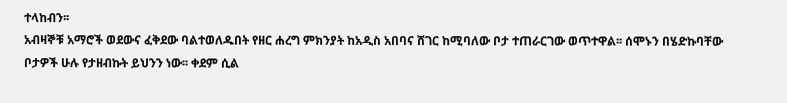ተላከብን፡፡
አብዛኞቹ አማሮች ወደውና ፈቅደው ባልተወለዱበት የዘር ሐረግ ምክንያት ከአዲስ አበባና ሸገር ከሚባለው ቦታ ተጠራርገው ወጥተዋል፡፡ ሰሞኑን በሄድኩባቸው ቦታዎች ሁሉ የታዘብኩት ይህንን ነው፡፡ ቀደም ሲል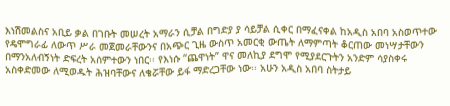እነሽመልስና አቢይ ቃል በገቡት መሠረት አማራን ሲቻል በግድያ ያ ሳይቻል ሲቀር በማፈናቀል ከአዲስ አበባ አስወጥተው የዴሞግራፊ ለውጥ ሥራ መጀመራቸውንና በአጭር ጊዜ ውስጥ አመርቂ ውጤት ለማምጣት ቆርጠው መነሣታቸውን በማንአለብኝነት ድፍረት አሰምተውን ነበር፡፡ የእነሱ “ጨዋነት” ዋና መለኪያ ደግሞ የሚያደርጉትን አንድም ሳያስቀሩ አስቀድመው ለሚወዱት ሕዝባቸውና ለቄሯቸው ይፋ ማድረጋቸው ነው፡፡ አሁን አዲስ አበባ ስትታይ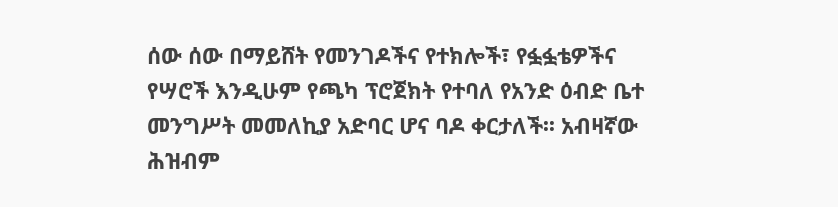ሰው ሰው በማይሸት የመንገዶችና የተክሎች፣ የፏፏቴዎችና የሣሮች እንዲሁም የጫካ ፕሮጀክት የተባለ የአንድ ዕብድ ቤተ መንግሥት መመለኪያ አድባር ሆና ባዶ ቀርታለች፡፡ አብዛኛው ሕዝብም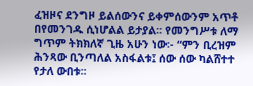ፈዝዞና ደንግዞ ይልሰውንና ይቀምሰውንም አጥቶ በየመንገዱ ሲነሆልል ይታያል፡፡ የመንግሥቱ ለማ ግጥም ትክክለኛ ጊዜ አሁን ነው፡- “ምን ቢረዝም ሕንጻው ቢንጣለል አስፋልቱ፤ ሰው ሰው ካልሸተተ የታለ ውበቱ፡፡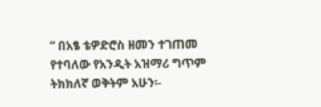” በአፄ ቴዎድሮስ ዘመን ተገጠመ የተባለው የአንዲት አዝማሪ ግጥም ትክክለኛ ወቅትም አሁን፡-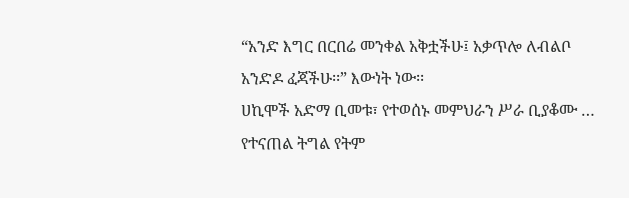“አንድ እግር በርበሬ መንቀል አቅቷችሁ፤ አቃጥሎ ለብልቦ አንድዶ ፈጃችሁ፡፡” እውነት ነው፡፡
ሀኪሞች አድማ ቢመቱ፣ የተወሰኑ መምህራን ሥራ ቢያቆሙ … የተናጠል ትግል የትም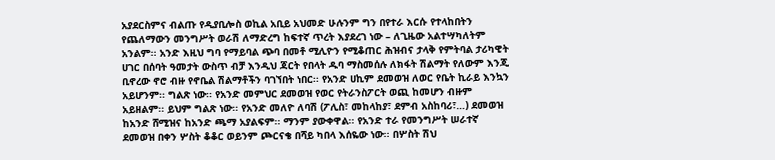አያደርስምና ብልጡ የዲያቢሎስ ወኪል አቢይ አህመድ ሁሉንም ግን በየተራ እርሱ የተላከበትን የጨለማውን መንግሥት ወራሽ ለማድረግ ከፍተኛ ጥረት እያደረገ ነው – ለጊዜው አልተሣካለትም አንልም፡፡ አንድ እዚህ ግባ የማይባል ጭባ በመቶ ሚሊዮን የሚቆጠር ሕዝብና ታላቅ የምትባል ታሪካዊት ሀገር በሰባት ዓመታት ውስጥ ብቻ እንዲህ ጃርት የበላት ዱባ ማስመሰሉ ለክፋት ሽልማት የለውም እንጂ ቢኖረው ኖሮ ብዙ የኖቤል ሽልማቶችን ባገኘበት ነበር፡፡ የአንድ ሀኪም ደመወዝ ለወር የቤት ኪራይ እንኳን አይሆንም፡፡ ግልጽ ነው፡፡ የአንድ መምህር ደመወዝ የወር የትራንስፖርት ወጪ ከመሆን ብዙም አይዘልም፡፡ ይህም ግልጽ ነው፡፡ የአንድ መለዮ ለባሽ (ፖሊስ፣ መከላከያ፣ ደምብ አስከባሪ፣…) ደመወዝ ከአንድ ሸሚዝና ከአንድ ጫማ አያልፍም፡፡ ማንም ያውቀዋል፡፡ የአንድ ተራ የመንግሥት ሠራተኛ ደመወዝ በቀን ሦስት ቆቆር ወይንም ጮርናቄ በሻይ ካበላ እሰዬው ነው፡፡ በሦስት ሽህ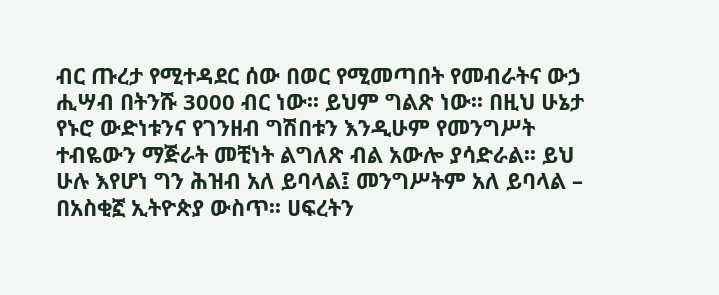ብር ጡረታ የሚተዳደር ሰው በወር የሚመጣበት የመብራትና ውኃ ሒሣብ በትንሹ 3000 ብር ነው፡፡ ይህም ግልጽ ነው፡፡ በዚህ ሁኔታ የኑሮ ውድነቱንና የገንዘብ ግሽበቱን እንዲሁም የመንግሥት ተብዬውን ማጅራት መቺነት ልግለጽ ብል አውሎ ያሳድራል፡፡ ይህ ሁሉ እየሆነ ግን ሕዝብ አለ ይባላል፤ መንግሥትም አለ ይባላል – በአስቂኟ ኢትዮጵያ ውስጥ፡፡ ሀፍረትን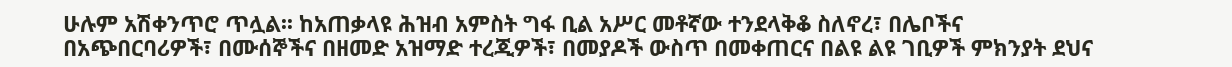ሁሉም አሽቀንጥሮ ጥሏል፡፡ ከአጠቃላዩ ሕዝብ አምስት ግፋ ቢል አሥር መቶኛው ተንደላቅቆ ስለኖረ፣ በሌቦችና በአጭበርባሪዎች፣ በሙሰኞችና በዘመድ አዝማድ ተረጂዎች፣ በመያዶች ውስጥ በመቀጠርና በልዩ ልዩ ገቢዎች ምክንያት ደህና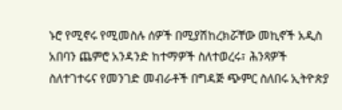ኑሮ የሚኖሩ የሚመስሉ ሰዎች በሚያሽከረክሯቸው መኪኖች አዲስ አበባን ጨምሮ አንዳንድ ከተማዎች ስለተወረሩ፣ ሕንጻዎች ስለተገተሩና የመንገድ መብራቶች በግዳጅ ጭምር ስለበሩ ኢትዮጵያ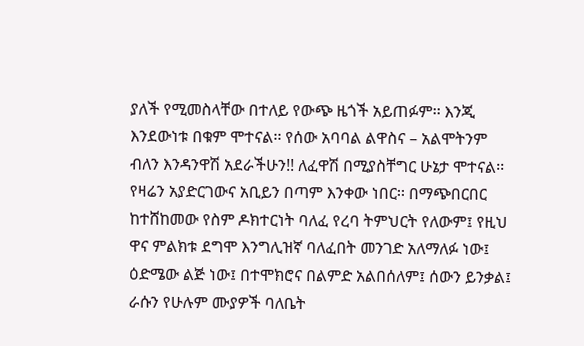ያለች የሚመስላቸው በተለይ የውጭ ዜጎች አይጠፉም፡፡ እንጂ እንደውነቱ በቁም ሞተናል፡፡ የሰው አባባል ልዋስና – አልሞትንም ብለን እንዳንዋሽ አደራችሁን!! ለፈዋሽ በሚያስቸግር ሁኔታ ሞተናል፡፡
የዛሬን አያድርገውና አቢይን በጣም እንቀው ነበር፡፡ በማጭበርበር ከተሸከመው የስም ዶክተርነት ባለፈ የረባ ትምህርት የለውም፤ የዚህ ዋና ምልክቱ ደግሞ እንግሊዝኛ ባለፈበት መንገድ አለማለፉ ነው፤ ዕድሜው ልጅ ነው፤ በተሞክሮና በልምድ አልበሰለም፤ ሰውን ይንቃል፤ ራሱን የሁሉም ሙያዎች ባለቤት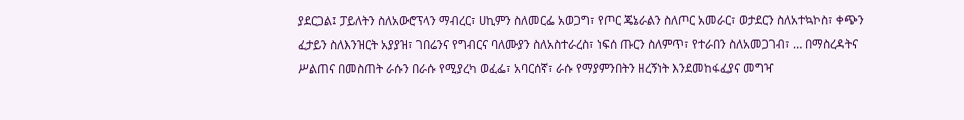ያደርጋል፤ ፓይለትን ስለአውሮፕላን ማብረር፣ ሀኪምን ስለመርፌ አወጋግ፣ የጦር ጄኔራልን ስለጦር አመራር፣ ወታደርን ስለአተኳኮስ፣ ቀጭን ፈታይን ስለእንዝርት አያያዝ፣ ገበሬንና የግብርና ባለሙያን ስለአስተራረስ፣ ነፍሰ ጡርን ስለምጥ፣ የተራበን ስለአመጋገብ፣ … በማስረዳትና ሥልጠና በመስጠት ራሱን በራሱ የሚያረካ ወፈፌ፣ አባርሰኛ፣ ራሱ የማያምንበትን ዘረኝነት እንደመከፋፈያና መግዣ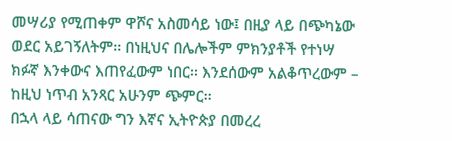መሣሪያ የሚጠቀም ዋሾና አስመሳይ ነው፤ በዚያ ላይ በጭካኔው ወደር አይገኝለትም፡፡ በነዚህና በሌሎችም ምክንያቶች የተነሣ ክፉኛ እንቀውና እጠየፈውም ነበር፡፡ እንደሰውም አልቆጥረውም – ከዚህ ነጥብ አንጻር አሁንም ጭምር፡፡
በኋላ ላይ ሳጠናው ግን እኛና ኢትዮጵያ በመረረ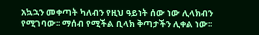አኳኋን መቀጣት ካለብን የዚህ ዓይነት ሰው ነው ሊላክብን የሚገባው፡፡ ማሰብ የሚችል ቢላክ ቅጣታችን ሊቀል ነው፡፡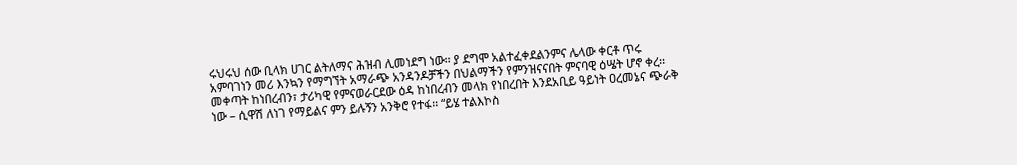ሩህሩህ ሰው ቢላክ ሀገር ልትለማና ሕዝብ ሊመነደግ ነው፡፡ ያ ደግሞ አልተፈቀደልንምና ሌላው ቀርቶ ጥሩ አምባገነን መሪ እንኳን የማግኘት አማራጭ አንዳንዶቻችን በህልማችን የምንዝናናበት ምናባዊ ዕሤት ሆኖ ቀረ፡፡ መቀጣት ከነበረብን፣ ታሪካዊ የምናወራርደው ዕዳ ከነበረብን መላክ የነበረበት እንደአቢይ ዓይነት ዐረመኔና ጭራቅ ነው – ሲዋሽ ለነገ የማይልና ምን ይሉኝን አንቅሮ የተፋ፡፡ “ይሄ ተልእኮስ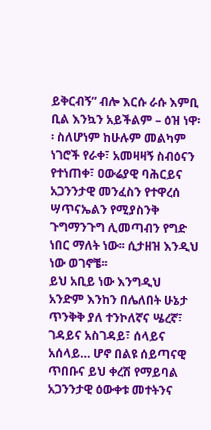ይቅርብኝ” ብሎ እርሱ ራሱ እምቢ ቢል እንኳን አይችልም – ዕዝ ነዋ፡፡ ስለሆነም ከሁሉም መልካም ነገሮች የራቀ፣ አመዛዛኝ ስብዕናን የተነጠቀ፣ ዐውሬያዊ ባሕርይና አጋንንታዊ መንፈስን የተዋረሰ ሣጥናኤልን የሚያስንቅ ጉግማንጉግ ሊመጣብን የግድ ነበር ማለት ነው፡፡ ሲታዘዝ እንዲህ ነው ወገኖቼ፡፡
ይህ አቢይ ነው እንግዲህ አንድም እንከን በሌለበት ሁኔታ ጥንቅቅ ያለ ተንኮለኛና ሤረኛ፣ ገዳይና አስገዳይ፣ ሰላይና አሰላይ… ሆኖ በልዩ ሰይጣናዊ ጥበቡና ይህ ቀረሽ የማይባል አጋንንታዊ ዕውቀቱ መተትንና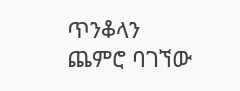ጥንቆላን ጨምሮ ባገኘው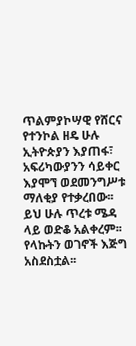ጥልምያኮሣዊ የሸርና የተንኮል ዘዴ ሁሉ ኢትዮጵያን እያጠፋ፣ አፍሪካውያንን ሳይቀር እያሞኘ ወደመንግሥቱ ማለቂያ የተቃረበው፡፡ ይህ ሁሉ ጥረቱ ሜዳ ላይ ወድቆ አልቀረም፡፡ የላኩትን ወገኖች እጅግ አስደስቷል፡፡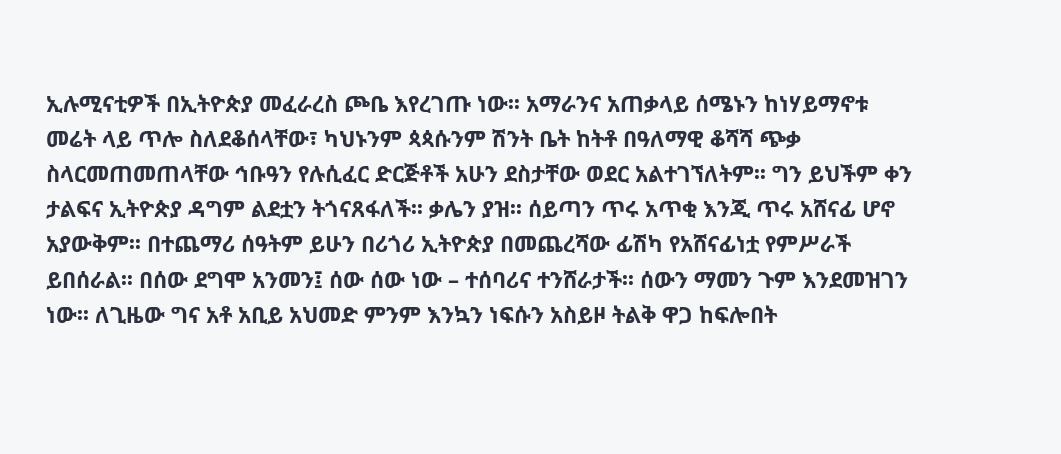ኢሉሚናቲዎች በኢትዮጵያ መፈራረስ ጮቤ እየረገጡ ነው፡፡ አማራንና አጠቃላይ ሰሜኑን ከነሃይማኖቱ መሬት ላይ ጥሎ ስለደቆሰላቸው፣ ካህኑንም ጳጳሱንም ሽንት ቤት ከትቶ በዓለማዊ ቆሻሻ ጭቃ ስላርመጠመጠላቸው ኅቡዓን የሉሲፈር ድርጅቶች አሁን ደስታቸው ወደር አልተገኘለትም፡፡ ግን ይህችም ቀን ታልፍና ኢትዮጵያ ዳግም ልደቷን ትጎናጸፋለች፡፡ ቃሌን ያዝ፡፡ ሰይጣን ጥሩ አጥቂ እንጂ ጥሩ አሸናፊ ሆኖ አያውቅም፡፡ በተጨማሪ ሰዓትም ይሁን በሪጎሪ ኢትዮጵያ በመጨረሻው ፊሽካ የአሸናፊነቷ የምሥራች ይበሰራል፡፡ በሰው ደግሞ አንመን፤ ሰው ሰው ነው – ተሰባሪና ተንሸራታች፡፡ ሰውን ማመን ጉም እንደመዝገን ነው፡፡ ለጊዜው ግና አቶ አቢይ አህመድ ምንም እንኳን ነፍሱን አስይዞ ትልቅ ዋጋ ከፍሎበት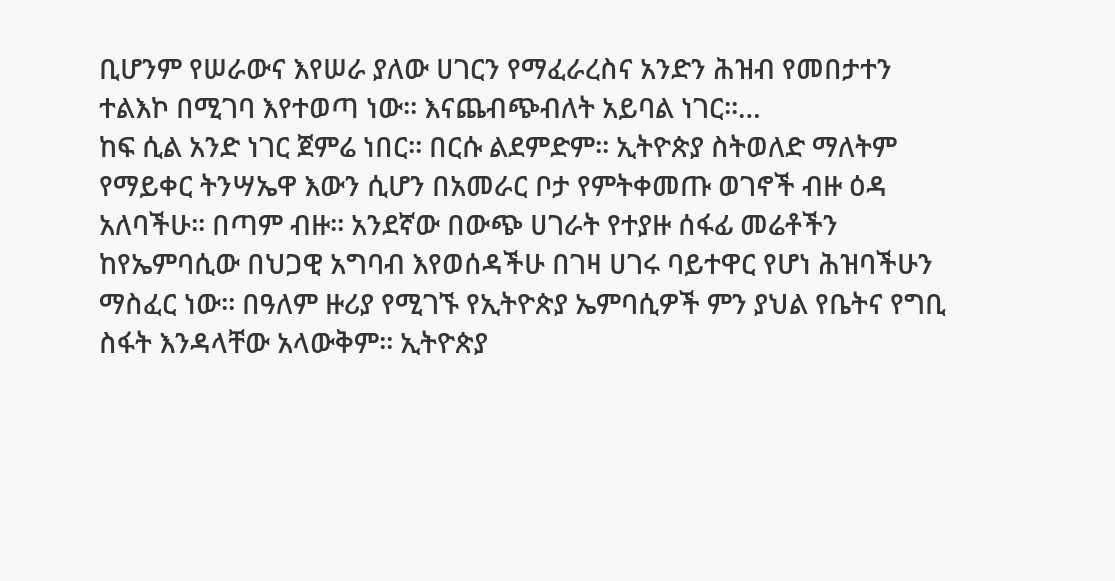ቢሆንም የሠራውና እየሠራ ያለው ሀገርን የማፈራረስና አንድን ሕዝብ የመበታተን ተልእኮ በሚገባ እየተወጣ ነው፡፡ እናጨብጭብለት አይባል ነገር፡፡…
ከፍ ሲል አንድ ነገር ጀምሬ ነበር፡፡ በርሱ ልደምድም፡፡ ኢትዮጵያ ስትወለድ ማለትም የማይቀር ትንሣኤዋ እውን ሲሆን በአመራር ቦታ የምትቀመጡ ወገኖች ብዙ ዕዳ አለባችሁ፡፡ በጣም ብዙ፡፡ አንደኛው በውጭ ሀገራት የተያዙ ሰፋፊ መሬቶችን ከየኤምባሲው በህጋዊ አግባብ እየወሰዳችሁ በገዛ ሀገሩ ባይተዋር የሆነ ሕዝባችሁን ማስፈር ነው፡፡ በዓለም ዙሪያ የሚገኙ የኢትዮጵያ ኤምባሲዎች ምን ያህል የቤትና የግቢ ስፋት እንዳላቸው አላውቅም፡፡ ኢትዮጵያ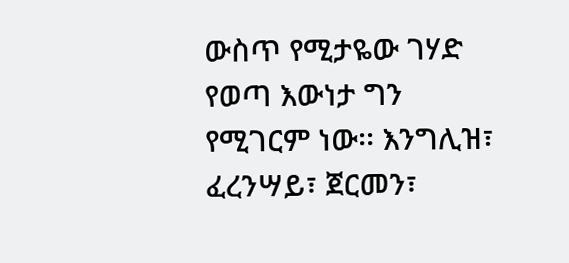ውስጥ የሚታዬው ገሃድ የወጣ እውነታ ግን የሚገርም ነው፡፡ እንግሊዝ፣ ፈረንሣይ፣ ጀርመን፣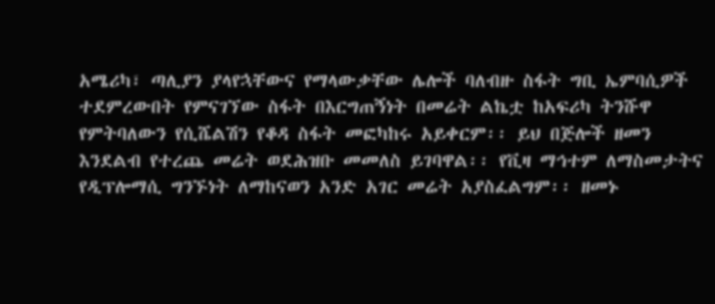አሜሪካ፣ ጣሊያን ያላየኋቸውና የማላውቃቸው ሌሎች ባለብዙ ስፋት ግቢ ኤምባሲዎች ተደምረውበት የምናገኘው ስፋት በእርግጠኝነት በመሬት ልኬቷ ከአፍሪካ ትንሹዋ የምትባለውን የሲሼልሽን የቆዳ ስፋት መፎካከሩ አይቀርም፡፡ ይህ በጅሎች ዘመን እንደልብ የተረጨ መሬት ወደሕዝቡ መመለስ ይገባዋል፡፡ የቪዛ ማኅተም ለማስመታትና የዲፕሎማሲ ግንኙነት ለማከናወን አንድ አገር መሬት አያስፈልግም፡፡ ዘመኑ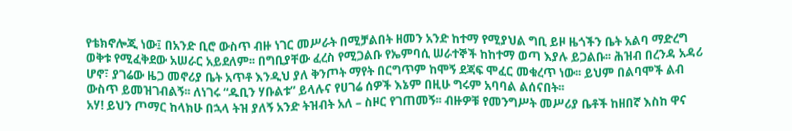የቴክኖሎጂ ነው፤ በአንድ ቢሮ ውስጥ ብዙ ነገር መሥራት በሚቻልበት ዘመን አንድ ከተማ የሚያህል ግቢ ይዞ ዜጎችን ቤት አልባ ማድረግ ወቅቱ የሚፈቅደው አሠራር አይደለም፡፡ በግቢያቸው ፈረስ የሚጋልቡ የኤምባሲ ሠራተኞች ከከተማ ወጣ እያሉ ይጋልቡ፡፡ ሕዝብ በረንዳ አዳሪ ሆኖ፣ ያገሬው ዜጋ መኖሪያ ቤት አጥቶ እንዲህ ያለ ቅንጦት ማየት በርግጥም ከሞኝ ደጃፍ ሞፈር መቁረጥ ነው፡፡ ይህም በልባሞች ልብ ውስጥ ይመዝገብልኝ፡፡ ለነገሩ “ዱቢን ሃቡልቱ” ይላሉና የሀገሬ ሰዎች እኔም በዚሁ ግሩም አባባል ልሰናበት፡፡
አሃ! ይህን ጦማር ከላክሁ በኋላ ትዝ ያለኝ አንድ ትዝብት አለ – ስዞር የገጠመኝ፡፡ ብዙዎቹ የመንግሥት መሥሪያ ቤቶች ከዘበኛ እስከ ዋና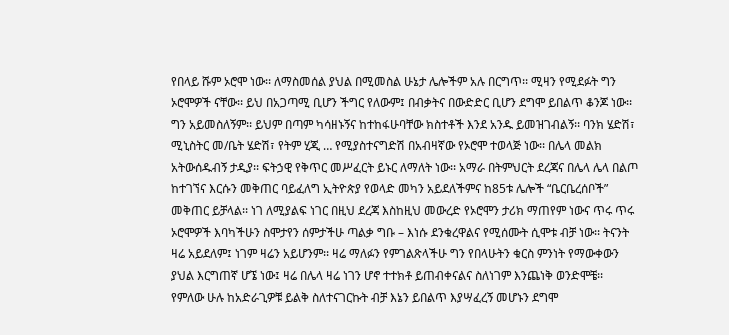የበላይ ሹም ኦሮሞ ነው፡፡ ለማስመሰል ያህል በሚመስል ሁኔታ ሌሎችም አሉ በርግጥ፡፡ ሚዛን የሚደፉት ግን ኦሮሞዎች ናቸው፡፡ ይህ በአጋጣሚ ቢሆን ችግር የለውም፤ በብቃትና በውድድር ቢሆን ደግሞ ይበልጥ ቆንጆ ነው፡፡ ግን አይመስለኝም፡፡ ይህም በጣም ካሳዘኑኝና ከተከፋሁባቸው ክስተቶች እንደ አንዱ ይመዝገብልኝ፡፡ ባንክ ሄድሽ፣ ሚኒስትር መ/ቤት ሄድሽ፣ የትም ሂጂ … የሚያስተናግድሽ በአብዛኛው የኦሮሞ ተወላጅ ነው፡፡ በሌላ መልክ አትውሰዱብኝ ታዲያ፡፡ ፍትኃዊ የቅጥር መሥፈርት ይኑር ለማለት ነው፡፡ አማራ በትምህርት ደረጃና በሌላ ሌላ በልጦ ከተገኘና እርሱን መቅጠር ባይፈለግ ኢትዮጵያ የወላድ መካን አይደለችምና ከ85ቱ ሌሎች “ቤርቤረሰቦች” መቅጠር ይቻላል፡፡ ነገ ለሚያልፍ ነገር በዚህ ደረጃ እስከዚህ መውረድ የኦሮሞን ታሪክ ማጠየም ነውና ጥሩ ጥሩ ኦሮሞዎች እባካችሁን ስሞታየን ሰምታችሁ ጣልቃ ግቡ – እነሱ ደንቁረዋልና የሚሰሙት ሲሞቱ ብቻ ነው፡፡ ትናንት ዛሬ አይደለም፤ ነገም ዛሬን አይሆንም፡፡ ዛሬ ማለፉን የምገልጽላችሁ ግን የበላሁትን ቁርስ ምንነት የማውቀውን ያህል እርግጠኛ ሆኜ ነው፤ ዛሬ በሌላ ዛሬ ነገን ሆኖ ተተክቶ ይጠብቀናልና ስለነገም እንጨነቅ ወንድሞቼ፡፡ የምለው ሁሉ ከአድራጊዎቹ ይልቅ ስለተናገርኩት ብቻ እኔን ይበልጥ እያሣፈረኝ መሆኑን ደግሞ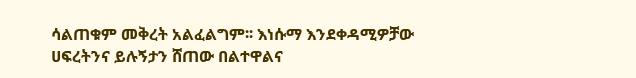ሳልጠቁም መቅረት አልፈልግም፡፡ እነሱማ እንደቀዳሚዎቻው ሀፍረትንና ይሉኝታን ሸጠው በልተዋልና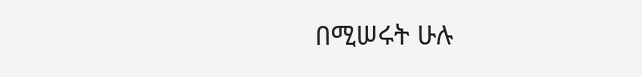በሚሠሩት ሁሉ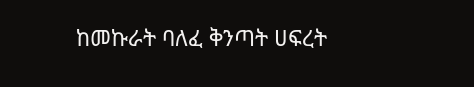ከመኩራት ባለፈ ቅንጣት ሀፍረት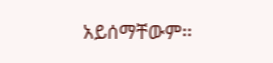አይሰማቸውም፡፡